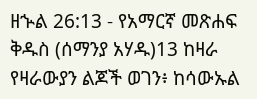ዘኍል 26:13 - የአማርኛ መጽሐፍ ቅዱስ (ሰማንያ አሃዱ)13 ከዛራ የዛራውያን ልጆች ወገን፥ ከሳውኡል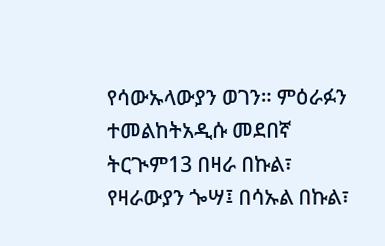የሳውኡላውያን ወገን። ምዕራፉን ተመልከትአዲሱ መደበኛ ትርጒም13 በዛራ በኩል፣ የዛራውያን ጐሣ፤ በሳኡል በኩል፣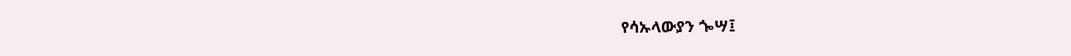የሳኡላውያን ጐሣ፤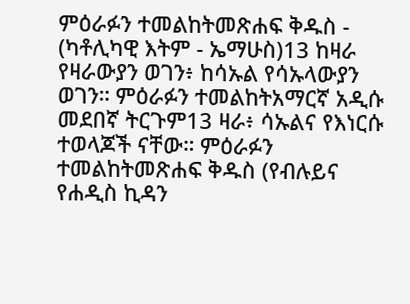ምዕራፉን ተመልከትመጽሐፍ ቅዱስ - (ካቶሊካዊ እትም - ኤማሁስ)13 ከዛራ የዛራውያን ወገን፥ ከሳኡል የሳኡላውያን ወገን። ምዕራፉን ተመልከትአማርኛ አዲሱ መደበኛ ትርጉም13 ዛራ፥ ሳኡልና የእነርሱ ተወላጆች ናቸው። ምዕራፉን ተመልከትመጽሐፍ ቅዱስ (የብሉይና የሐዲስ ኪዳን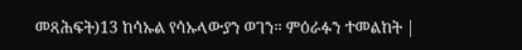መጻሕፍት)13 ከሳኡል የሳኡላውያን ወገን። ምዕራፉን ተመልከት |